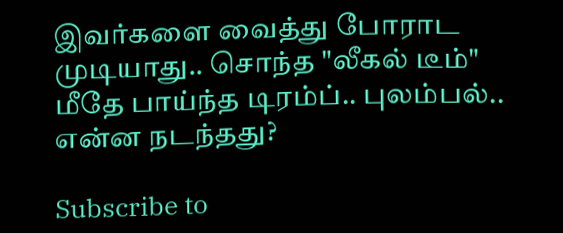இவர்களை வைத்து போராட முடியாது.. சொந்த "லீகல் டீம்" மீதே பாய்ந்த டிரம்ப்.. புலம்பல்.. என்ன நடந்தது?

Subscribe to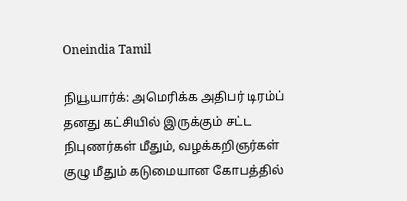Oneindia Tamil

நியூயார்க்: அமெரிக்க அதிபர் டிரம்ப் தனது கட்சியில் இருக்கும் சட்ட நிபுணர்கள் மீதும், வழக்கறிஞர்கள் குழு மீதும் கடுமையான கோபத்தில்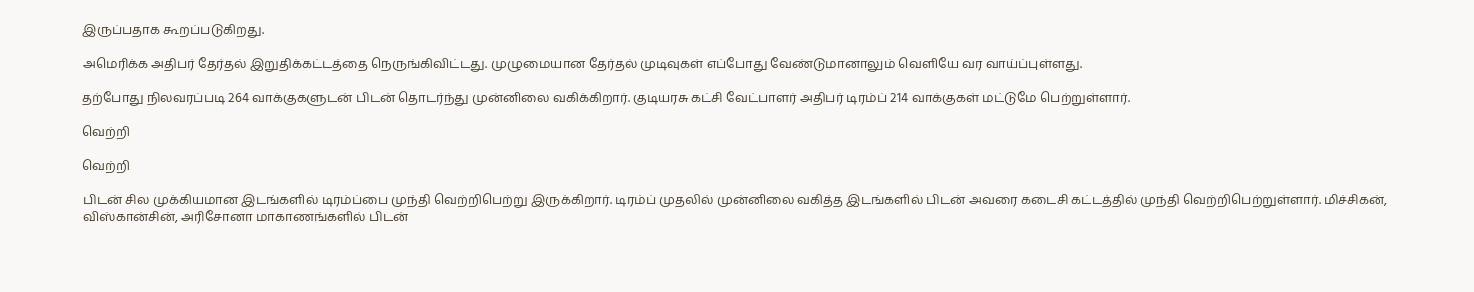இருப்பதாக கூறப்படுகிறது.

அமெரிக்க அதிபர் தேர்தல் இறுதிக்கட்டத்தை நெருங்கிவிட்டது. முழுமையான தேர்தல் முடிவுகள் எப்போது வேண்டுமானாலும் வெளியே வர வாய்ப்புள்ளது.

தற்போது நிலவரப்படி 264 வாக்குகளுடன் பிடன் தொடர்ந்து முன்னிலை வகிக்கிறார். குடியரசு கட்சி வேட்பாளர் அதிபர் டிரம்ப் 214 வாக்குகள் மட்டுமே பெற்றுள்ளார்.

வெற்றி

வெற்றி

பிடன் சில முக்கியமான இடங்களில் டிரம்ப்பை முந்தி வெற்றிபெற்று இருக்கிறார். டிரம்ப் முதலில் முன்னிலை வகித்த இடங்களில் பிடன் அவரை கடைசி கட்டத்தில் முந்தி வெற்றிபெற்றுள்ளார். மிச்சிகன், விஸ்கான்சின், அரிசோனா மாகாணங்களில் பிடன்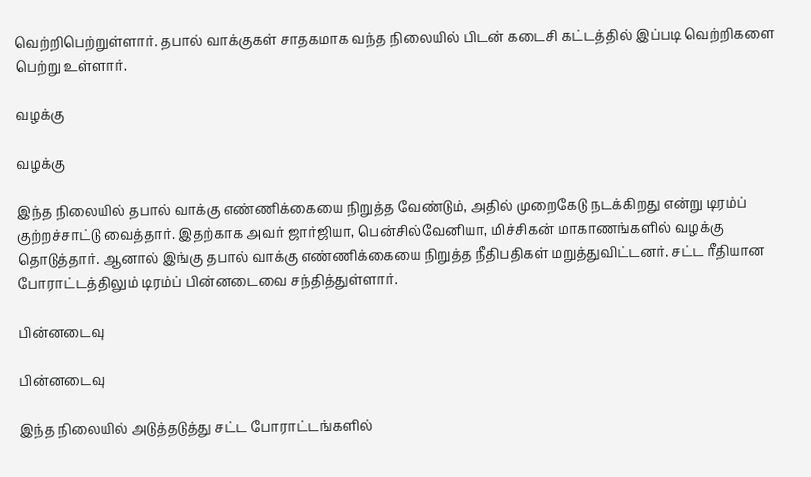வெற்றிபெற்றுள்ளார். தபால் வாக்குகள் சாதகமாக வந்த நிலையில் பிடன் கடைசி கட்டத்தில் இப்படி வெற்றிகளை பெற்று உள்ளார்.

வழக்கு

வழக்கு

இந்த நிலையில் தபால் வாக்கு எண்ணிக்கையை நிறுத்த வேண்டும், அதில் முறைகேடு நடக்கிறது என்று டிரம்ப் குற்றச்சாட்டு வைத்தார். இதற்காக அவர் ஜார்ஜியா, பென்சில்வேனியா, மிச்சிகன் மாகாணங்களில் வழக்கு தொடுத்தார். ஆனால் இங்கு தபால் வாக்கு எண்ணிக்கையை நிறுத்த நீதிபதிகள் மறுத்துவிட்டனர். சட்ட ரீதியான போராட்டத்திலும் டிரம்ப் பின்னடைவை சந்தித்துள்ளார்.

பின்னடைவு

பின்னடைவு

இந்த நிலையில் அடுத்தடுத்து சட்ட போராட்டங்களில்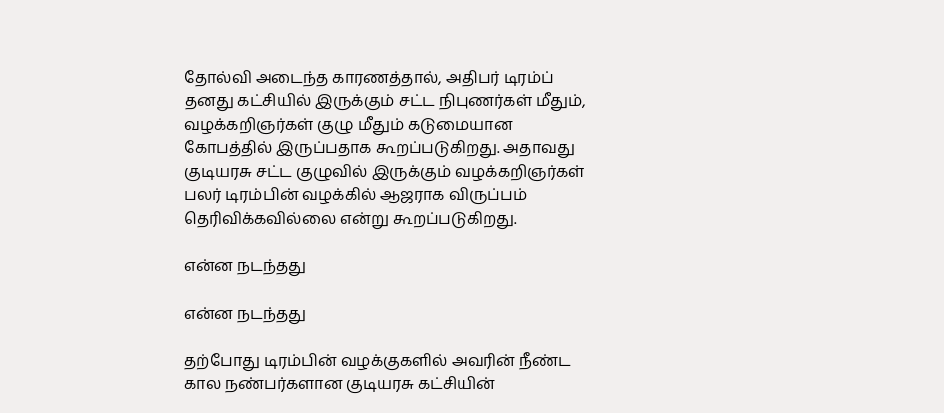தோல்வி அடைந்த காரணத்தால், அதிபர் டிரம்ப் தனது கட்சியில் இருக்கும் சட்ட நிபுணர்கள் மீதும், வழக்கறிஞர்கள் குழு மீதும் கடுமையான கோபத்தில் இருப்பதாக கூறப்படுகிறது. அதாவது குடியரசு சட்ட குழுவில் இருக்கும் வழக்கறிஞர்கள் பலர் டிரம்பின் வழக்கில் ஆஜராக விருப்பம் தெரிவிக்கவில்லை என்று கூறப்படுகிறது.

என்ன நடந்தது

என்ன நடந்தது

தற்போது டிரம்பின் வழக்குகளில் அவரின் நீண்ட கால நண்பர்களான குடியரசு கட்சியின்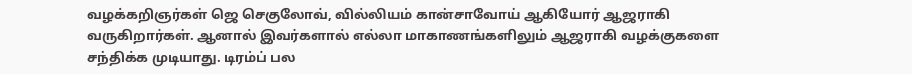வழக்கறிஞர்கள் ஜெ செகுலோவ், வில்லியம் கான்சாவோய் ஆகியோர் ஆஜராகி வருகிறார்கள். ஆனால் இவர்களால் எல்லா மாகாணங்களிலும் ஆஜராகி வழக்குகளை சந்திக்க முடியாது. டிரம்ப் பல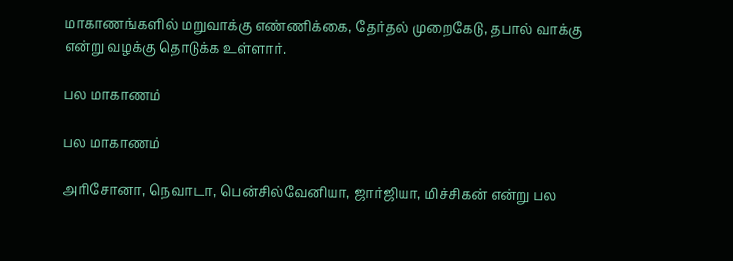மாகாணங்களில் மறுவாக்கு எண்ணிக்கை, தேர்தல் முறைகேடு, தபால் வாக்கு என்று வழக்கு தொடுக்க உள்ளார்.

பல மாகாணம்

பல மாகாணம்

அரிசோனா, நெவாடா, பென்சில்வேனியா, ஜார்ஜியா, மிச்சிகன் என்று பல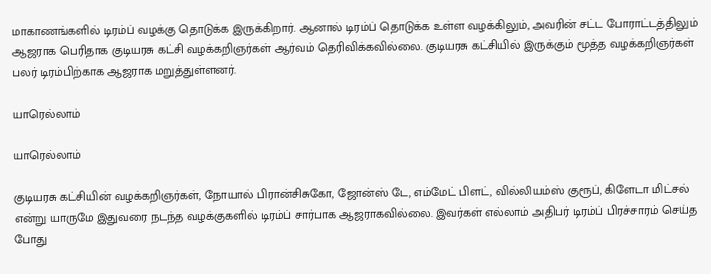மாகாணங்களில் டிரம்ப் வழக்கு தொடுக்க இருக்கிறார். ஆனால் டிரம்ப் தொடுக்க உள்ள வழக்கிலும், அவரின் சட்ட போராட்டத்திலும் ஆஜராக பெரிதாக குடியரசு கட்சி வழக்கறிஞர்கள் ஆர்வம் தெரிவிக்கவில்லை. குடியரசு கட்சியில் இருக்கும் மூத்த வழக்கறிஞர்கள் பலர் டிரம்பிற்காக ஆஜராக மறுத்துள்ளனர்.

யாரெல்லாம்

யாரெல்லாம்

குடியரசு கட்சியின் வழக்கறிஞர்கள், நோயால் பிரான்சிசுகோ, ஜோன்ஸ் டே, எம்மேட் பிளட், வில்லியம்ஸ் குரூப், கிளேடா மிட்சல் என்று யாருமே இதுவரை நடந்த வழக்குகளில் டிரம்ப் சார்பாக ஆஜராகவில்லை. இவர்கள் எல்லாம் அதிபர் டிரம்ப் பிரச்சாரம் செய்த போது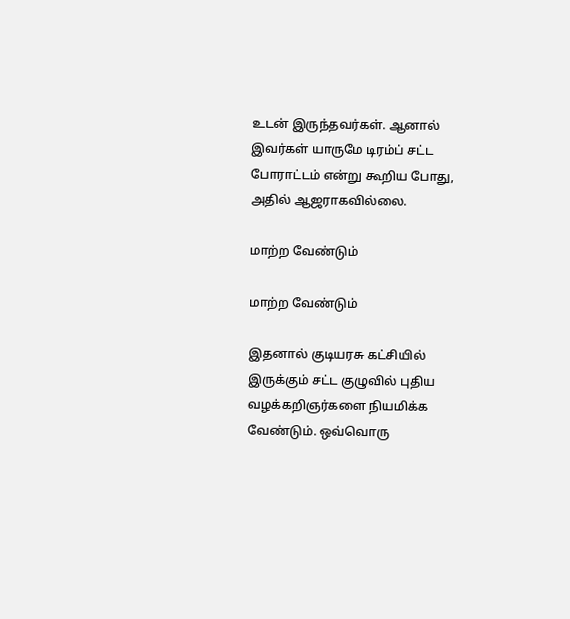உடன் இருந்தவர்கள். ஆனால் இவர்கள் யாருமே டிரம்ப் சட்ட போராட்டம் என்று கூறிய போது, அதில் ஆஜராகவில்லை.

மாற்ற வேண்டும்

மாற்ற வேண்டும்

இதனால் குடியரசு கட்சியில் இருக்கும் சட்ட குழுவில் புதிய வழக்கறிஞர்களை நியமிக்க வேண்டும். ஒவ்வொரு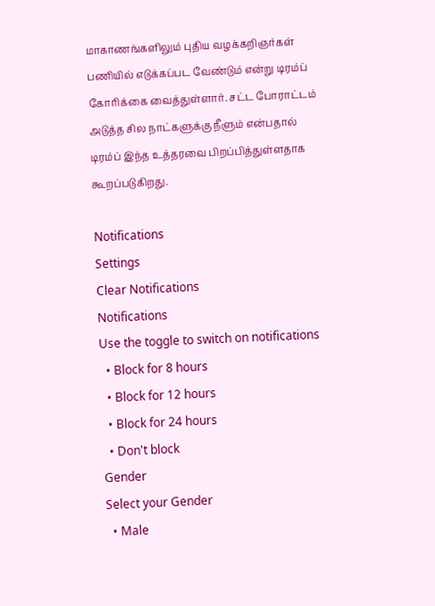மாகாணங்களிலும் புதிய வழக்கறிஞர்கள் பணியில் எடுக்கப்பட வேண்டும் என்று டிரம்ப் கோரிக்கை வைத்துள்ளார். சட்ட போராட்டம் அடுத்த சில நாட்களுக்கு நீளும் என்பதால் டிரம்ப் இந்த உத்தரவை பிறப்பித்துள்ளதாக கூறப்படுகிறது.

Notifications
Settings
Clear Notifications
Notifications
Use the toggle to switch on notifications
  • Block for 8 hours
  • Block for 12 hours
  • Block for 24 hours
  • Don't block
Gender
Select your Gender
  • Male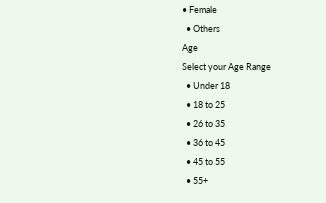• Female
  • Others
Age
Select your Age Range
  • Under 18
  • 18 to 25
  • 26 to 35
  • 36 to 45
  • 45 to 55
  • 55+